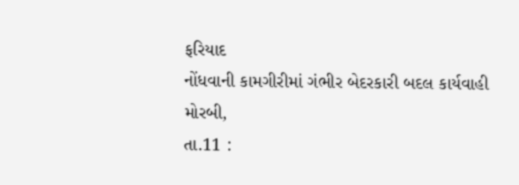ફરિયાદ
નોંધવાની કામગીરીમાં ગંભીર બેદરકારી બદલ કાર્યવાહી
મોરબી,
તા.11 :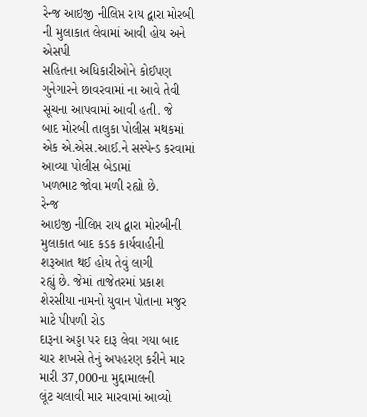રેન્જ આઇજી નીલિપ્ત રાય દ્વારા મોરબી ની મુલાકાત લેવામાં આવી હોય અને એસપી
સહિતના અધિકારીઓને કોઈપણ ગુનેગારને છાવરવામાં ના આવે તેવી સૂચના આપવામાં આવી હતી. જે
બાદ મોરબી તાલુકા પોલીસ મથકમાં એક એ.એસ.આઈ.ને સસ્પેન્ડ કરવામાં આવ્યા પોલીસ બેડામાં
ખળભાટ જોવા મળી રહ્યો છે.
રેન્જ
આઇજી નીલિપ્ત રાય દ્વારા મોરબીની મુલાકાત બાદ કડક કાર્યવાહીની શરૂઆત થઈ હોય તેવું લાગી
રહ્યું છે. જેમાં તાજેતરમાં પ્રકાશ શેરસીયા નામનો યુવાન પોતાના મજુર માટે પીપળી રોડ
દારૂના અડ્ડા પર દારૂ લેવા ગયા બાદ ચાર શખસે તેનું અપહરણ કરીને માર મારી 37,000ના મુદ્દામાલની
લૂંટ ચલાવી માર મારવામાં આવ્યો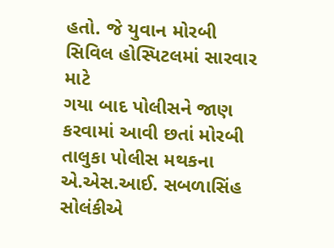હતો. જે યુવાન મોરબી સિવિલ હોસ્પિટલમાં સારવાર માટે
ગયા બાદ પોલીસને જાણ કરવામાં આવી છતાં મોરબી તાલુકા પોલીસ મથકના એ.એસ.આઈ. સબળાસિંહ
સોલંકીએ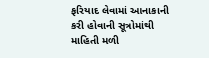ફરિયાદ લેવામાં આનાકાની કરી હોવાની સૂત્રોમાંથી માહિતી મળી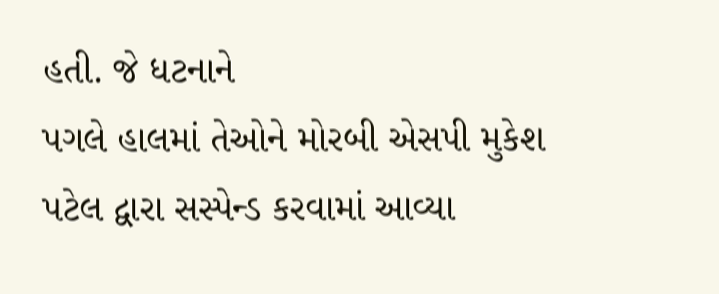હતી. જે ધટનાને
પગલે હાલમાં તેઓને મોરબી એસપી મુકેશ પટેલ દ્વારા સસ્પેન્ડ કરવામાં આવ્યા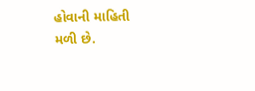હોવાની માહિતી
મળી છે.